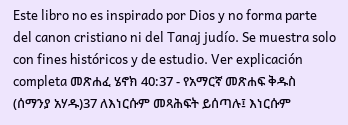Este libro no es inspirado por Dios y no forma parte del canon cristiano ni del Tanaj judío. Se muestra solo con fines históricos y de estudio. Ver explicación completa መጽሐፈ ሄኖክ 40:37 - የአማርኛ መጽሐፍ ቅዱስ (ሰማንያ አሃዱ)37 ለእነርሱም መጻሕፍት ይሰጣሉ፤ እነርሱም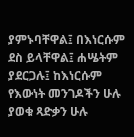ያምኑባቸዋል፤ በእነርሱም ደስ ይላቸዋል፤ ሐሤትም ያደርጋሉ፤ ከእነርሱም የእውነት መንገዶችን ሁሉ ያወቁ ጻድቃን ሁሉ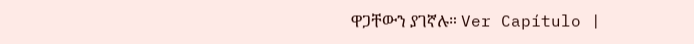ዋጋቸውን ያገኛሉ። Ver Capítulo |